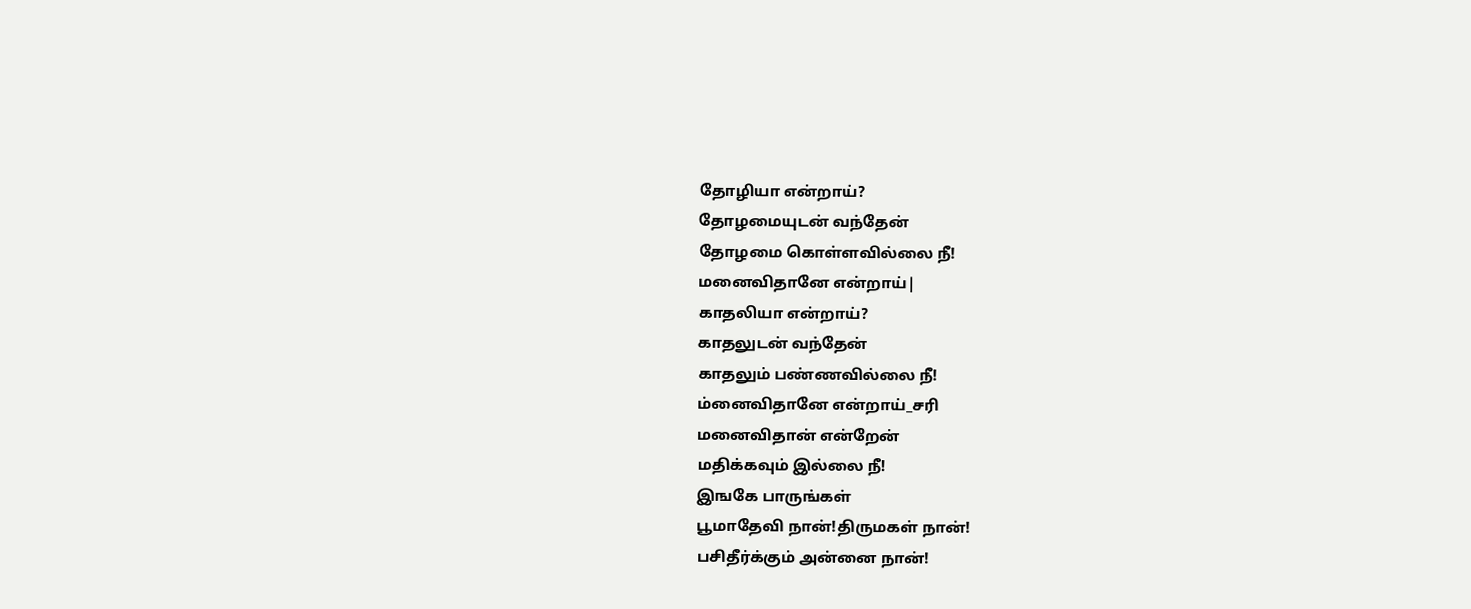தோழியா என்றாய்?
தோழமையுடன் வந்தேன்
தோழமை கொள்ளவில்லை நீ!
மனைவிதானே என்றாய்|
காதலியா என்றாய்?
காதலுடன் வந்தேன்
காதலும் பண்ணவில்லை நீ!
ம்னைவிதானே என்றாய்_சரி
மனைவிதான் என்றேன்
மதிக்கவும் இல்லை நீ!
இஙகே பாருங்கள்
பூமாதேவி நான்!திருமகள் நான்!
பசிதீர்க்கும் அன்னை நான்!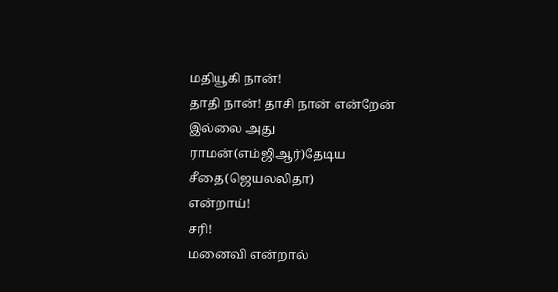மதியூகி நான்!
தாதி நான்! தாசி நான் என்றேன்
இல்லை அது
ராமன்(எம்ஜிஆர்)தேடிய சீதை(ஜெயலலிதா)
என்றாய்!
சரி!
மனைவி என்றால்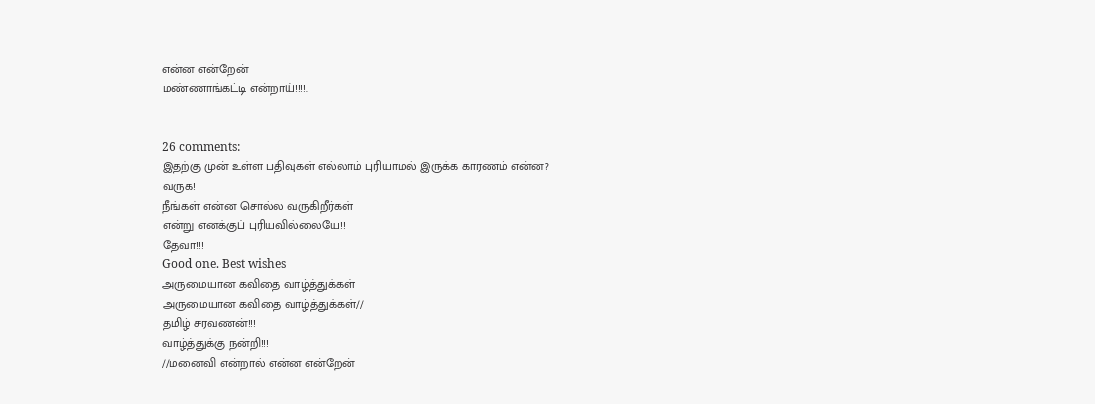என்ன என்றேன்
மண்ணாங்கட்டி என்றாய்!!!!.


26 comments:
இதற்கு முன் உள்ள பதிவுகள் எல்லாம் புரியாமல் இருக்க காரணம் என்ன?
வருக!
நீங்கள் என்ன சொல்ல வருகிறீர்கள்
என்று எனக்குப் புரியவில்லையே!!
தேவா!!!
Good one. Best wishes
அருமையான கவிதை வாழ்த்துக்கள்
அருமையான கவிதை வாழ்த்துக்கள்//
தமிழ் சரவணன்!!!
வாழ்த்துக்கு நன்றி!!!
//மனைவி என்றால் என்ன என்றேன்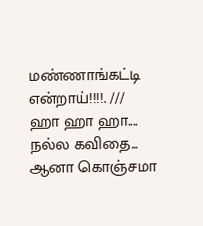மண்ணாங்கட்டி என்றாய்!!!!. ///
ஹா ஹா ஹா....
நல்ல கவிதை... ஆனா கொஞ்சமா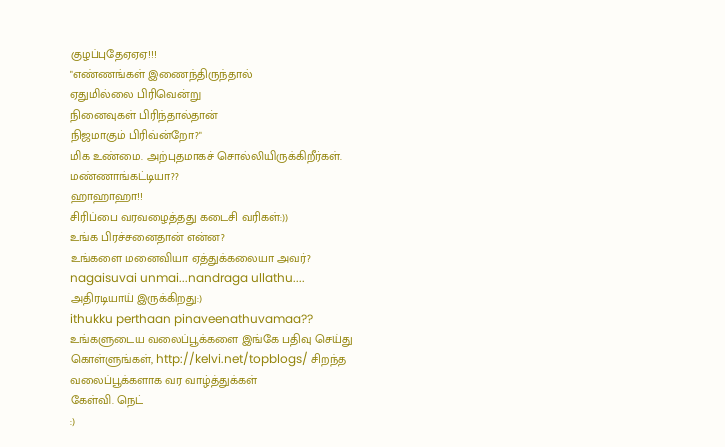குழப்புதேஏஏஏ!!!
"எண்ணங்கள் இணைந்திருந்தால்
ஏதுமில்லை பிரிவென்று
நினைவுகள் பிரிந்தால்தான்
நிஜமாகும் பிரிவ்ன்றோ?"
மிக உண்மை. அற்புதமாகச் சொல்லியிருக்கிறீர்கள்.
மண்ணாங்கட்டியா??
ஹாஹாஹா!!
சிரிப்பை வரவழைத்தது கடைசி வரிகள்:))
உங்க பிரச்சனைதான் என்ன?
உங்களை மனைவியா ஏத்துக்கலையா அவர்?
nagaisuvai unmai...nandraga ullathu....
அதிரடியாய் இருக்கிறது:)
ithukku perthaan pinaveenathuvamaa??
உங்களுடைய வலைப்பூக்களை இங்கே பதிவு செய்து கொள்ளுங்கள், http://kelvi.net/topblogs/ சிறந்த வலைப்பூக்களாக வர வாழ்த்துக்கள்
கேள்வி. நெட்
:)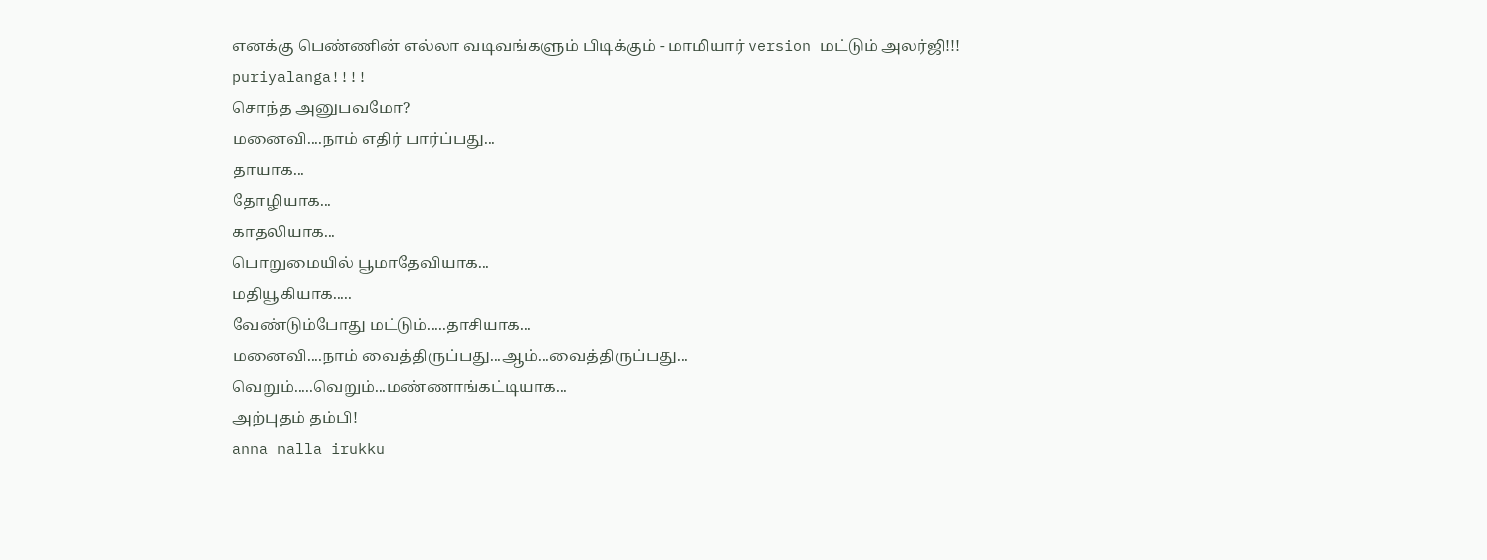எனக்கு பெண்ணின் எல்லா வடிவங்களும் பிடிக்கும் - மாமியார் version மட்டும் அலர்ஜி!!!
puriyalanga!!!!
சொந்த அனுபவமோ?
மனைவி....நாம் எதிர் பார்ப்பது...
தாயாக...
தோழியாக...
காதலியாக...
பொறுமையில் பூமாதேவியாக...
மதியூகியாக.....
வேண்டும்போது மட்டும்.....தாசியாக...
மனைவி....நாம் வைத்திருப்பது...ஆம்...வைத்திருப்பது...
வெறும்.....வெறும்...மண்ணாங்கட்டியாக...
அற்புதம் தம்பி!
anna nalla irukku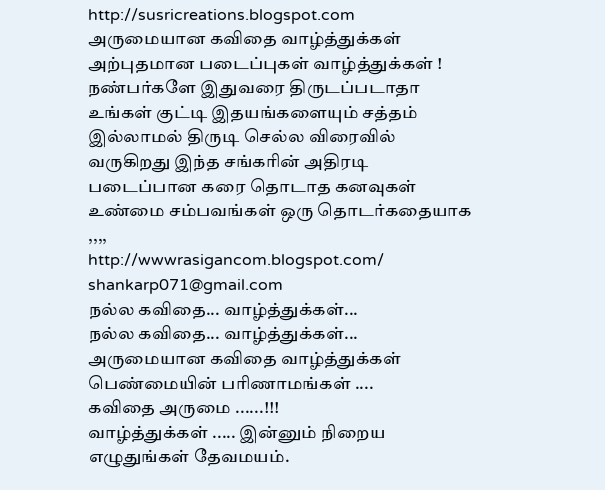http://susricreations.blogspot.com
அருமையான கவிதை வாழ்த்துக்கள்
அற்புதமான படைப்புகள் வாழ்த்துக்கள் !
நண்பர்களே இதுவரை திருடப்படாதா உங்கள் குட்டி இதயங்களையும் சத்தம் இல்லாமல் திருடி செல்ல விரைவில் வருகிறது இந்த சங்கரின் அதிரடி படைப்பான கரை தொடாத கனவுகள் உண்மை சம்பவங்கள் ஒரு தொடர்கதையாக ,,,,
http://wwwrasigancom.blogspot.com/
shankarp071@gmail.com
நல்ல கவிதை... வாழ்த்துக்கள்...
நல்ல கவிதை... வாழ்த்துக்கள்...
அருமையான கவிதை வாழ்த்துக்கள்
பெண்மையின் பரிணாமங்கள் ....
கவிதை அருமை ......!!!
வாழ்த்துக்கள் ..... இன்னும் நிறைய எழுதுங்கள் தேவமயம்.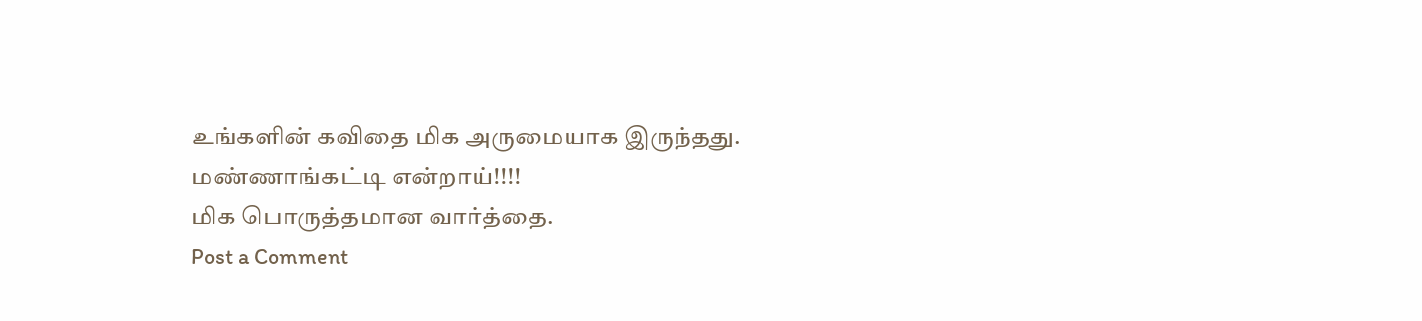உங்களின் கவிதை மிக அருமையாக இருந்தது.
மண்ணாங்கட்டி என்றாய்!!!!
மிக பொருத்தமான வார்த்தை.
Post a Comment